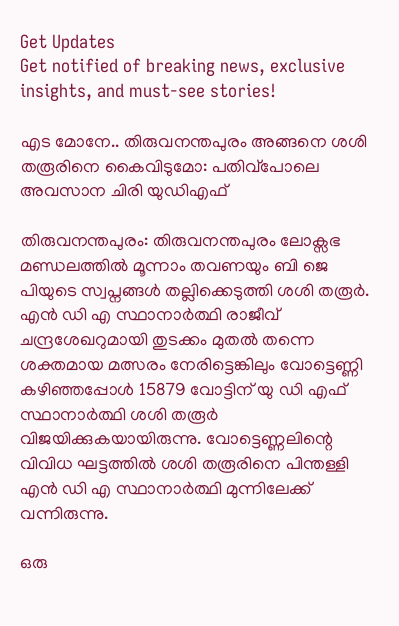Get Updates
Get notified of breaking news, exclusive insights, and must-see stories!

എട മോനേ.. തിരുവനന്തപുരം അങ്ങനെ ശശി തരൂരിനെ കൈവിടുമോ: പതിവ്പോലെ അവസാന ചിരി യുഡിഎഫ്

തിരുവനന്തപുരം: തിരുവനന്തപുരം ലോക്സഭ മണ്ഡലത്തില്‍ മൂന്നാം തവണയും ബി ജെ പിയുടെ സ്വപ്നങ്ങള്‍ തല്ലിക്കെടുത്തി ശശി തരൂർ. എന്‍ ഡി എ സ്ഥാനാർത്ഥി രാജീവ് ചന്ദ്രശേഖറുമായി തുടക്കം മുതല്‍ തന്നെ ശക്തമായ മത്സരം നേരിട്ടെങ്കിലും വോട്ടെണ്ണി കഴിഞ്ഞപ്പോള്‍ 15879 വോട്ടിന് യു ഡി എഫ് സ്ഥാനാർത്ഥി ശശി തരൂർ വിജയിക്കുകയായിരുന്നു. വോട്ടെണ്ണലിന്റെ വിവിധ ഘട്ടത്തില്‍ ശശി തരൂരിനെ പിന്തള്ളി എന്‍ ഡി എ സ്ഥാനാർത്ഥി മുന്നിലേക്ക് വന്നിരുന്നു.

ഒരു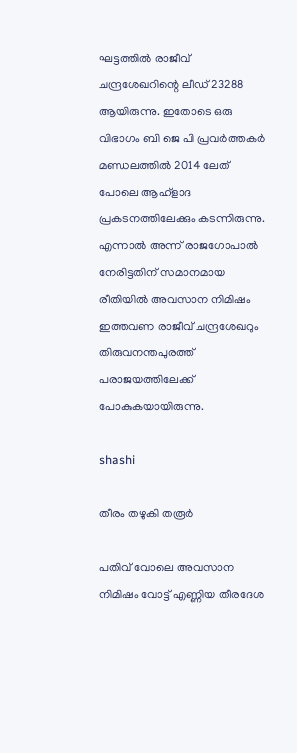ഘട്ടത്തില്‍ രാജീവ് ചന്ദ്രശേഖറിന്റെ ലീഡ് 23288 ആയിരുന്നു. ഇതോടെ ഒരു വിഭാഗം ബി ജെ പി പ്രവർത്തകർ മണ്ഡലത്തില്‍ 2014 ലേത് പോലെ ആഹ്ളാദ പ്രകടനത്തിലേക്കും കടന്നിരുന്നു. എന്നാല്‍ അന്ന് രാജഗോപാല്‍ നേരിട്ടതിന് സമാനമായ രീതിയില്‍ അവസാന നിമിഷം ഇത്തവണ രാജീവ് ചന്ദ്രശേഖറും തിരുവനന്തപുരത്ത് പരാജയത്തിലേക്ക് പോകുകയായിരുന്നു.

shashi

തീരം തഴുകി തരൂർ

പതിവ് വോലെ അവസാന നിമിഷം വോട്ട് എണ്ണിയ തീരദേശ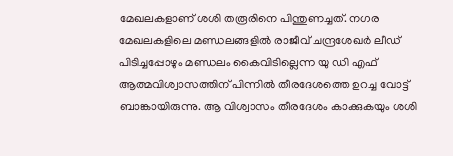മേഖലകളാണ് ശശി തരൂരിനെ പിന്തുണച്ചത്. നഗര മേഖലകളിലെ മണ്ഡലങ്ങളില്‍ രാജീവ് ചന്ദ്രശേഖർ ലീഡ് പിടിച്ചപ്പോഴും മണ്ഡലം കൈവിടില്ലെന്ന യു ഡി എഫ് ആത്മവിശ്വാസത്തിന് പിന്നില്‍ തീരദേശത്തെ ഉറച്ച വോട്ട് ബാങ്കായിരുന്നു. ആ വിശ്വാസം തീരദേശം കാക്കുകയും ശശി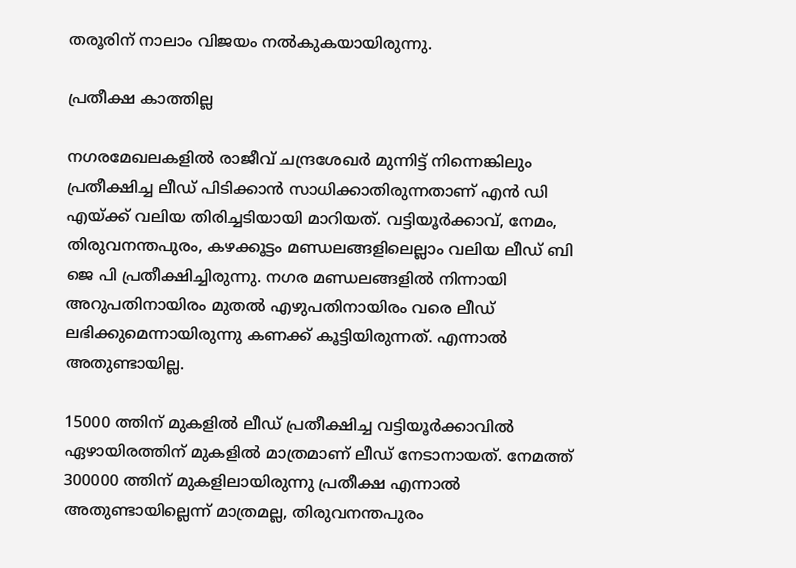തരൂരിന് നാലാം വിജയം നല്‍കുകയായിരുന്നു.

പ്രതീക്ഷ കാത്തില്ല

നഗരമേഖലകളില്‍ രാജീവ് ചന്ദ്രശേഖർ മുന്നിട്ട് നിന്നെങ്കിലും പ്രതീക്ഷിച്ച ലീഡ് പിടിക്കാന്‍ സാധിക്കാതിരുന്നതാണ് എന്‍ ഡി എയ്ക്ക് വലിയ തിരിച്ചടിയായി മാറിയത്. വട്ടിയൂർക്കാവ്, നേമം, തിരുവനന്തപുരം, കഴക്കൂട്ടം മണ്ഡലങ്ങളിലെല്ലാം വലിയ ലീഡ് ബി ജെ പി പ്രതീക്ഷിച്ചിരുന്നു. നഗര മണ്ഡലങ്ങളില്‍ നിന്നായി അറുപതിനായിരം മുതല്‍ എഴുപതിനായിരം വരെ ലീഡ് ലഭിക്കുമെന്നായിരുന്നു കണക്ക് കൂട്ടിയിരുന്നത്. എന്നാല്‍ അതുണ്ടായില്ല.

15000 ത്തിന് മുകളില്‍ ലീഡ് പ്രതീക്ഷിച്ച വട്ടിയൂർക്കാവില്‍ ഏഴായിരത്തിന് മുകളില്‍ മാത്രമാണ് ലീഡ് നേടാനായത്. നേമത്ത് 300000 ത്തിന് മുകളിലായിരുന്നു പ്രതീക്ഷ എന്നാല്‍ അതുണ്ടായില്ലെന്ന് മാത്രമല്ല, തിരുവനന്തപുരം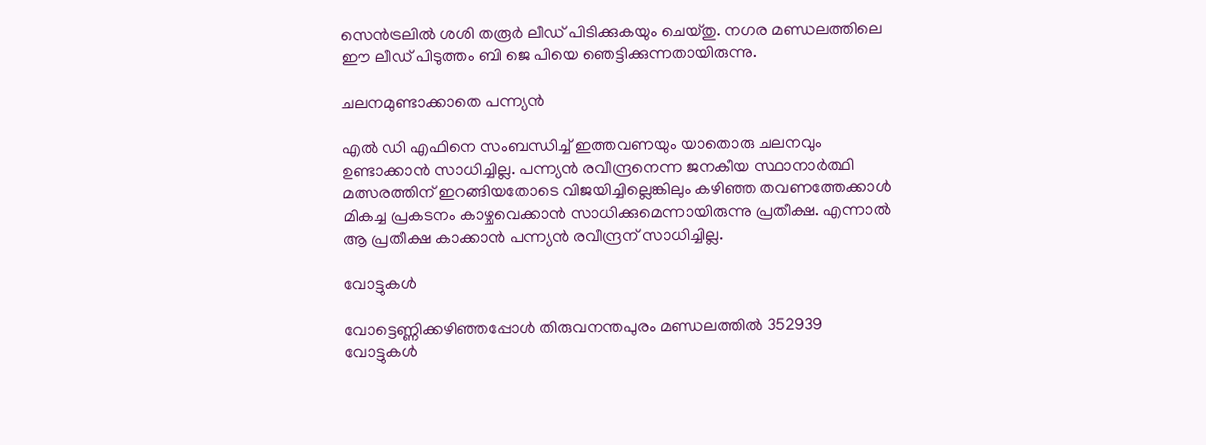സെന്‍ട്രലില്‍ ശശി തരൂർ ലീഡ് പിടിക്കുകയും ചെയ്തു. നഗര മണ്ഡലത്തിലെ ഈ ലീഡ് പിടുത്തം ബി ജെ പിയെ ഞെട്ടിക്കുന്നതായിരുന്നു.

ചലനമുണ്ടാക്കാതെ പന്ന്യന്‍

എല്‍ ഡി എഫിനെ സംബന്ധിച്ച് ഇത്തവണയും യാതൊരു ചലനവും ഉണ്ടാക്കാന്‍ സാധിച്ചില്ല. പന്ന്യന്‍ രവീന്ദ്രനെന്ന ജനകീയ സ്ഥാനാർത്ഥി മത്സരത്തിന് ഇറങ്ങിയതോടെ വിജയിച്ചില്ലെങ്കിലും കഴിഞ്ഞ തവണത്തേക്കാള്‍ മികച്ച പ്രകടനം കാഴ്ചവെക്കാന്‍ സാധിക്കുമെന്നായിരുന്നു പ്രതീക്ഷ. എന്നാല്‍ ആ പ്രതീക്ഷ കാക്കാന്‍ പന്ന്യന്‍ രവീന്ദ്രന് സാധിച്ചില്ല.

വോട്ടുകള്‍

വോട്ടെണ്ണിക്കഴിഞ്ഞപ്പോള്‍ തിരുവനന്തപുരം മണ്ഡലത്തില്‍ 352939 വോട്ടുകള്‍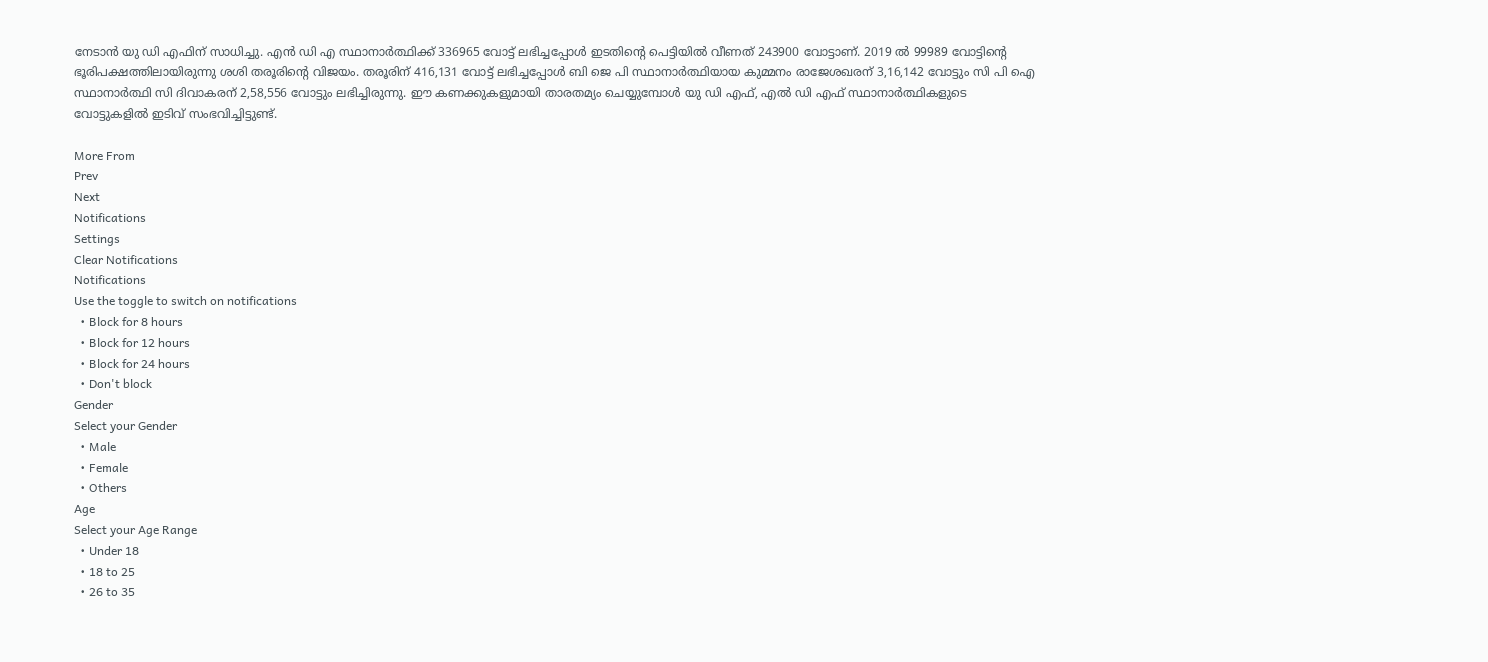നേടാന്‍ യു ഡി എഫിന് സാധിച്ചു. എന്‍ ഡി എ സ്ഥാനാർത്ഥിക്ക് 336965 വോട്ട് ലഭിച്ചപ്പോള്‍ ഇടതിന്റെ പെട്ടിയില്‍ വീണത് 243900 വോട്ടാണ്. 2019 ല്‍ 99989 വോട്ടിന്റെ ഭൂരിപക്ഷത്തിലായിരുന്നു ശശി തരൂരിന്റെ വിജയം. തരൂരിന് 416,131 വോട്ട് ലഭിച്ചപ്പോള്‍ ബി ജെ പി സ്ഥാനാർത്ഥിയായ കുമ്മനം രാജേശഖരന് 3,16,142 വോട്ടും സി പി ഐ സ്ഥാനാർത്ഥി സി ദിവാകരന് 2,58,556 വോട്ടും ലഭിച്ചിരുന്നു. ഈ കണക്കുകളുമായി താരതമ്യം ചെയ്യുമ്പോള്‍ യു ഡി എഫ്, എല്‍ ഡി എഫ് സ്ഥാനാർത്ഥികളുടെ വോട്ടുകളില്‍ ഇടിവ് സംഭവിച്ചിട്ടുണ്ട്.

More From
Prev
Next
Notifications
Settings
Clear Notifications
Notifications
Use the toggle to switch on notifications
  • Block for 8 hours
  • Block for 12 hours
  • Block for 24 hours
  • Don't block
Gender
Select your Gender
  • Male
  • Female
  • Others
Age
Select your Age Range
  • Under 18
  • 18 to 25
  • 26 to 35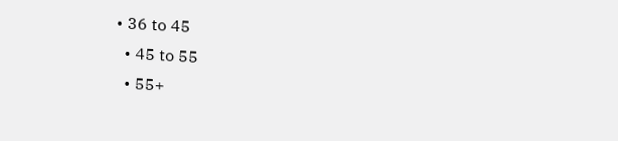• 36 to 45
  • 45 to 55
  • 55+